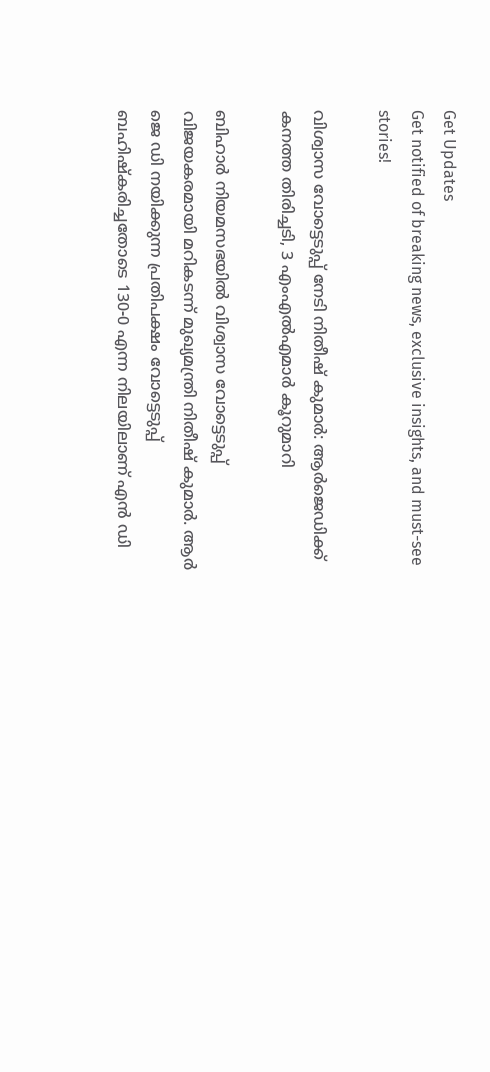Get Updates
Get notified of breaking news, exclusive insights, and must-see stories!

വിശ്വാസ വോട്ടെടുപ്പ് നേടി നിതീഷ് കുമാർ: ആർജെഡിക്ക് കനത്ത തിരിച്ചടി, 3 എംഎല്‍എമാർ കൂറുമാറി

ബിഹാർ നിയമസഭയില്‍ വിശ്വാസ വോട്ടെടുപ്പ് വിജയകരമായി മറികടന്ന് മുഖ്യമന്ത്രി നിതീഷ് കുമാർ. ആർ ജെ ഡി നയിക്കുന്ന പ്രതിപക്ഷം വോട്ടെടുപ്പ് ബഹിഷ്കരിച്ചതോടെ 130-0 എന്ന നിലയിലാണ് എന്‍ ഡി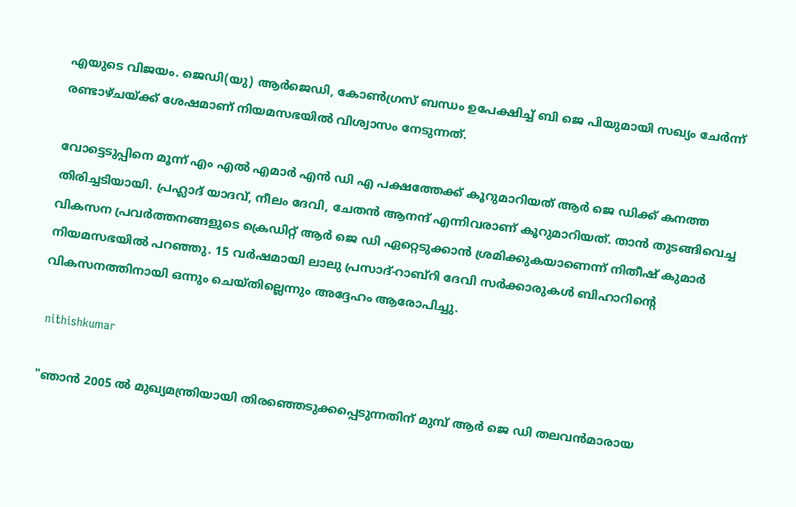എയുടെ വിജയം. ജെഡി(യു) ആർജെഡി, കോൺഗ്രസ് ബന്ധം ഉപേക്ഷിച്ച് ബി ജെ പിയുമായി സഖ്യം ചേർന്ന് രണ്ടാഴ്ചയ്ക്ക് ശേഷമാണ് നിയമസഭയില്‍ വിശ്വാസം നേടുന്നത്.

വോട്ടെടുപ്പിനെ മൂന്ന് എം എല്‍ എമാർ എന്‍ ഡി എ പക്ഷത്തേക്ക് കൂറുമാറിയത് ആർ ജെ ഡിക്ക് കനത്ത തിരിച്ചടിയായി. പ്രഹ്ലാദ് യാദവ്, നീലം ദേവി, ചേതൻ ആനന്ദ് എന്നിവരാണ് കൂറുമാറിയത്. താന്‍ തുടങ്ങിവെച്ച വികസന പ്രവർത്തനങ്ങളുടെ ക്രെഡിറ്റ് ആർ ജെ ഡി ഏറ്റെടുക്കാൻ ശ്രമിക്കുകയാണെന്ന് നിതീഷ് കുമാർ നിയമസഭയിൽ പറഞ്ഞു. 15 വർഷമായി ലാലു പ്രസാദ്-റാബ്‌റി ദേവി സർക്കാരുകൾ ബിഹാറിൻ്റെ വികസനത്തിനായി ഒന്നും ചെയ്തില്ലെന്നും അദ്ദേഹം ആരോപിച്ചു.

 nithishkumar

"ഞാൻ 2005 ൽ മുഖ്യമന്ത്രിയായി തിരഞ്ഞെടുക്കപ്പെടുന്നതിന് മുമ്പ് ആർ ജെ ഡി തലവൻമാരായ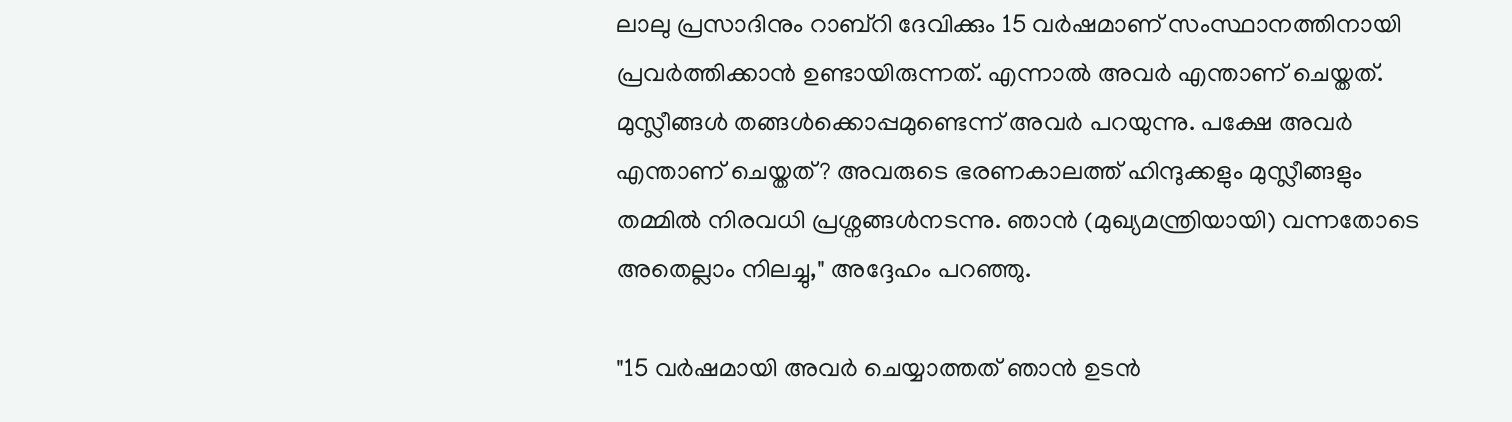ലാലു പ്രസാദിനും റാബ്‌റി ദേവിക്കും 15 വർഷമാണ് സംസ്ഥാനത്തിനായി പ്രവർത്തിക്കാൻ ഉണ്ടായിരുന്നത്. എന്നാല്‍ അവർ എന്താണ് ചെയ്തത്. മുസ്ലീങ്ങൾ തങ്ങൾക്കൊപ്പമുണ്ടെന്ന് അവർ പറയുന്നു. പക്ഷേ അവർ എന്താണ് ചെയ്തത്? അവരുടെ ഭരണകാലത്ത് ഹിന്ദുക്കളും മുസ്ലീങ്ങളും തമ്മിൽ നിരവധി പ്രശ്നങ്ങള്‍നടന്നു. ഞാൻ (മുഖ്യമന്ത്രിയായി) വന്നതോടെ അതെല്ലാം നിലച്ചു," അദ്ദേഹം പറഞ്ഞു.

"15 വർഷമായി അവർ ചെയ്യാത്തത് ഞാൻ ഉടൻ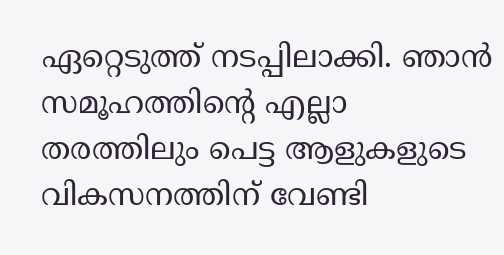ഏറ്റെടുത്ത് നടപ്പിലാക്കി. ഞാൻ സമൂഹത്തിൻ്റെ എല്ലാ തരത്തിലും പെട്ട ആളുകളുടെ വികസനത്തിന് വേണ്ടി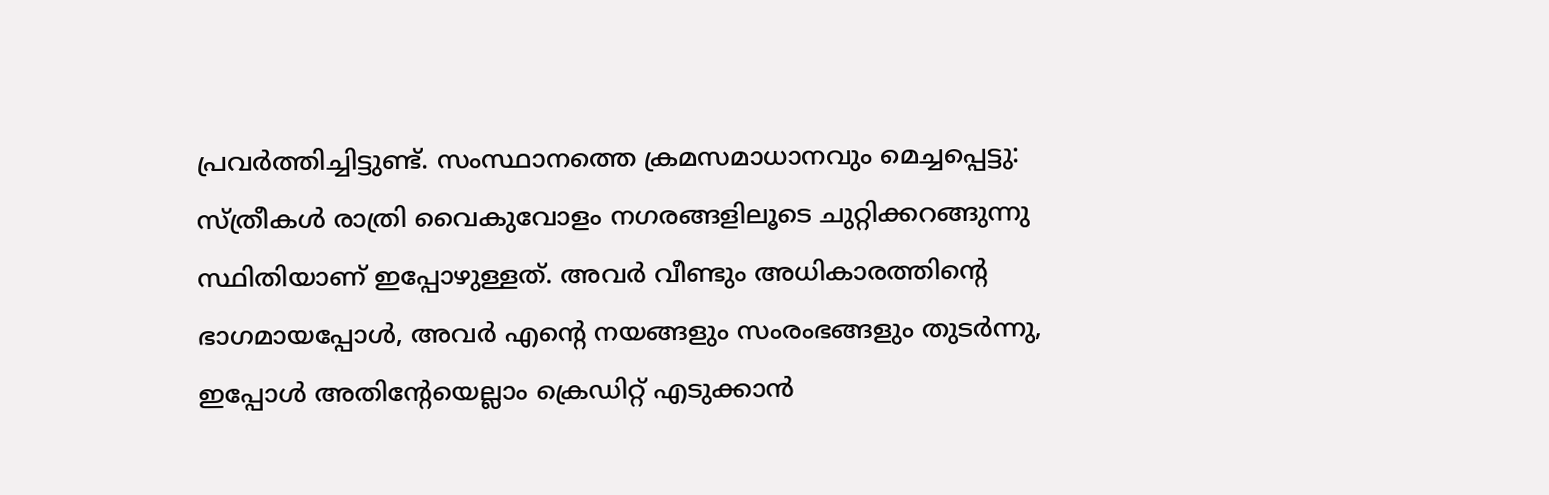പ്രവർത്തിച്ചിട്ടുണ്ട്. സംസ്ഥാനത്തെ ക്രമസമാധാനവും മെച്ചപ്പെട്ടു: സ്ത്രീകൾ രാത്രി വൈകുവോളം നഗരങ്ങളിലൂടെ ചുറ്റിക്കറങ്ങുന്നു സ്ഥിതിയാണ് ഇപ്പോഴുള്ളത്. അവർ വീണ്ടും അധികാരത്തിന്റെ ഭാഗമായപ്പോള്‍, അവർ എൻ്റെ നയങ്ങളും സംരംഭങ്ങളും തുടർന്നു, ഇപ്പോൾ അതിന്റേയെല്ലാം ക്രെഡിറ്റ് എടുക്കാൻ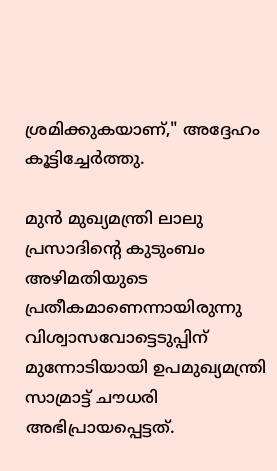ശ്രമിക്കുകയാണ്," അദ്ദേഹം കൂട്ടിച്ചേർത്തു.

മുൻ മുഖ്യമന്ത്രി ലാലു പ്രസാദിൻ്റെ കുടുംബം അഴിമതിയുടെ പ്രതീകമാണെന്നായിരുന്നു വിശ്വാസവോട്ടെടുപ്പിന് മുന്നോടിയായി ഉപമുഖ്യമന്ത്രി സാമ്രാട്ട് ചൗധരി അഭിപ്രായപ്പെട്ടത്.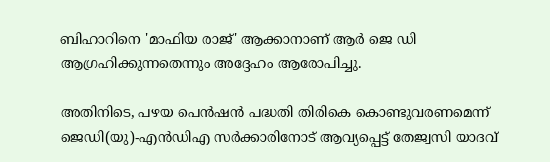ബിഹാറിനെ 'മാഫിയ രാജ്' ആക്കാനാണ് ആർ ജെ ഡി ആഗ്രഹിക്കുന്നതെന്നും അദ്ദേഹം ആരോപിച്ചു.

അതിനിടെ, പഴയ പെൻഷൻ പദ്ധതി തിരികെ കൊണ്ടുവരണമെന്ന് ജെഡി(യു)-എൻഡിഎ സർക്കാരിനോട് ആവ്യപ്പെട്ട് തേജ്വസി യാദവ്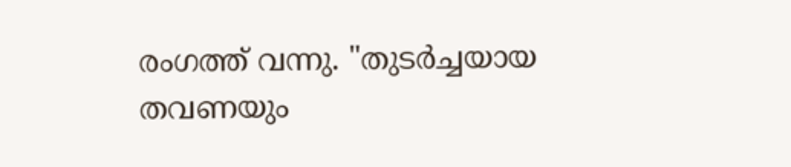രംഗത്ത് വന്നു. "തുടർച്ചയായ തവണയും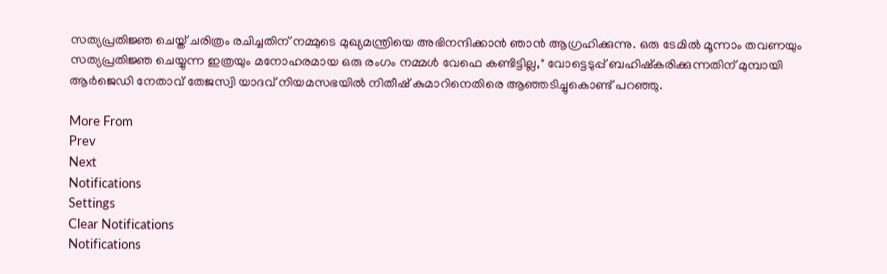സത്യപ്രതിജ്ഞ ചെയ്ത് ചരിത്രം രചിച്ചതിന് നമ്മുടെ മുഖ്യമന്ത്രിയെ അഭിനന്ദിക്കാൻ ഞാൻ ആഗ്രഹിക്കുന്നു. ഒരു ടേമിൽ മൂന്നാം തവണയും സത്യപ്രതിജ്ഞ ചെയ്യുന്ന ഇത്രയും മനോഹരമായ ഒരു രംഗം നമ്മള്‍ വേഫെ കണ്ടിട്ടില്ല," വോട്ടെടുപ്പ് ബഹിഷ്കരിക്കുന്നതിന് മുമ്പായി ആർജെഡി നേതാവ് തേജസ്വി യാദവ് നിയമസഭയിൽ നിതീഷ് കുമാറിനെതിരെ ആഞ്ഞടിച്ചുകൊണ്ട് പറഞ്ഞു.

More From
Prev
Next
Notifications
Settings
Clear Notifications
Notifications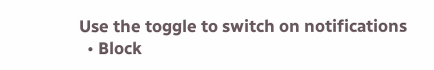Use the toggle to switch on notifications
  • Block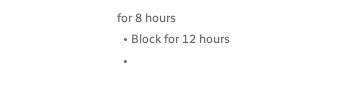for 8 hours
  • Block for 12 hours
  •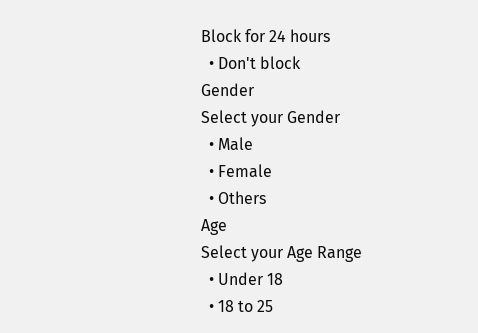Block for 24 hours
  • Don't block
Gender
Select your Gender
  • Male
  • Female
  • Others
Age
Select your Age Range
  • Under 18
  • 18 to 25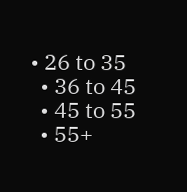• 26 to 35
  • 36 to 45
  • 45 to 55
  • 55+